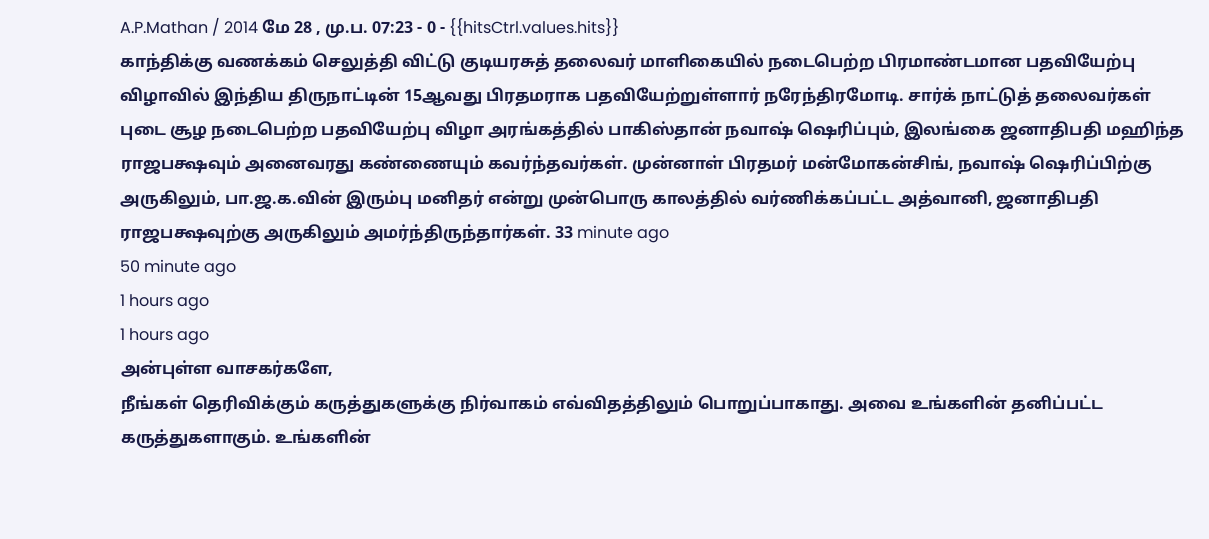A.P.Mathan / 2014 மே 28 , மு.ப. 07:23 - 0 - {{hitsCtrl.values.hits}}
காந்திக்கு வணக்கம் செலுத்தி விட்டு குடியரசுத் தலைவர் மாளிகையில் நடைபெற்ற பிரமாண்டமான பதவியேற்பு விழாவில் இந்திய திருநாட்டின் 15ஆவது பிரதமராக பதவியேற்றுள்ளார் நரேந்திரமோடி. சார்க் நாட்டுத் தலைவர்கள் புடை சூழ நடைபெற்ற பதவியேற்பு விழா அரங்கத்தில் பாகிஸ்தான் நவாஷ் ஷெரிப்பும், இலங்கை ஜனாதிபதி மஹிந்த ராஜபக்ஷவும் அனைவரது கண்ணையும் கவர்ந்தவர்கள். முன்னாள் பிரதமர் மன்மோகன்சிங், நவாஷ் ஷெரிப்பிற்கு அருகிலும், பா.ஜ.க.வின் இரும்பு மனிதர் என்று முன்பொரு காலத்தில் வர்ணிக்கப்பட்ட அத்வானி, ஜனாதிபதி ராஜபக்ஷவுற்கு அருகிலும் அமர்ந்திருந்தார்கள். 33 minute ago
50 minute ago
1 hours ago
1 hours ago
அன்புள்ள வாசகர்களே,
நீங்கள் தெரிவிக்கும் கருத்துகளுக்கு நிர்வாகம் எவ்விதத்திலும் பொறுப்பாகாது. அவை உங்களின் தனிப்பட்ட கருத்துகளாகும். உங்களின்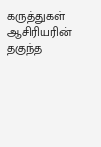கருத்துகள் ஆசிரியரின் தகுந்த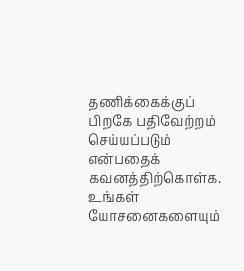தணிக்கைக்குப் பிறகே பதிவேற்றம் செய்யப்படும் என்பதைக் கவனத்திற்கொள்க. உங்கள் யோசனைகளையும்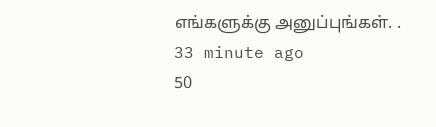எங்களுக்கு அனுப்புங்கள். .
33 minute ago
50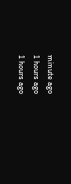minute ago
1 hours ago
1 hours ago